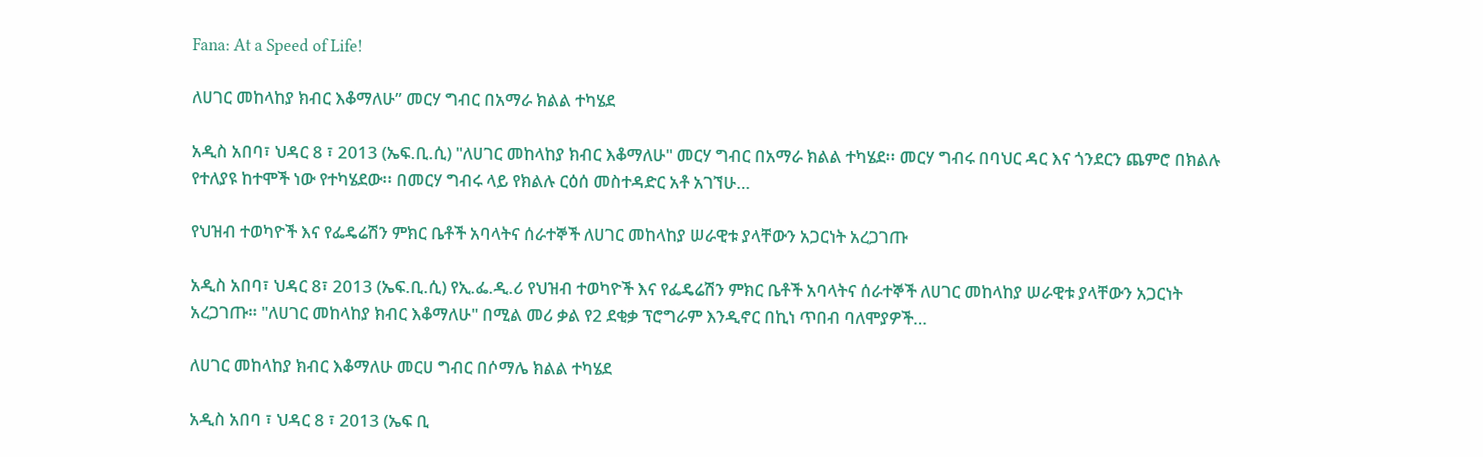Fana: At a Speed of Life!

ለሀገር መከላከያ ክብር እቆማለሁ” መርሃ ግብር በአማራ ክልል ተካሄደ

አዲስ አበባ፣ ህዳር 8 ፣ 2013 (ኤፍ.ቢ.ሲ) "ለሀገር መከላከያ ክብር እቆማለሁ" መርሃ ግብር በአማራ ክልል ተካሄደ፡፡ መርሃ ግብሩ በባህር ዳር እና ጎንደርን ጨምሮ በክልሉ የተለያዩ ከተሞች ነው የተካሄደው፡፡ በመርሃ ግብሩ ላይ የክልሉ ርዕሰ መስተዳድር አቶ አገኘሁ…

የህዝብ ተወካዮች እና የፌዴሬሽን ምክር ቤቶች አባላትና ሰራተኞች ለሀገር መከላከያ ሠራዊቱ ያላቸውን አጋርነት አረጋገጡ

አዲስ አበባ፣ ህዳር 8፣ 2013 (ኤፍ.ቢ.ሲ) የኢ.ፌ.ዲ.ሪ የህዝብ ተወካዮች እና የፌዴሬሽን ምክር ቤቶች አባላትና ሰራተኞች ለሀገር መከላከያ ሠራዊቱ ያላቸውን አጋርነት አረጋገጡ። "ለሀገር መከላከያ ክብር እቆማለሁ" በሚል መሪ ቃል የ2 ደቂቃ ፕሮግራም እንዲኖር በኪነ ጥበብ ባለሞያዎች…

ለሀገር መከላከያ ክብር እቆማለሁ መርሀ ግብር በሶማሌ ክልል ተካሄደ

አዲስ አበባ ፣ ህዳር 8 ፣ 2013 (ኤፍ ቢ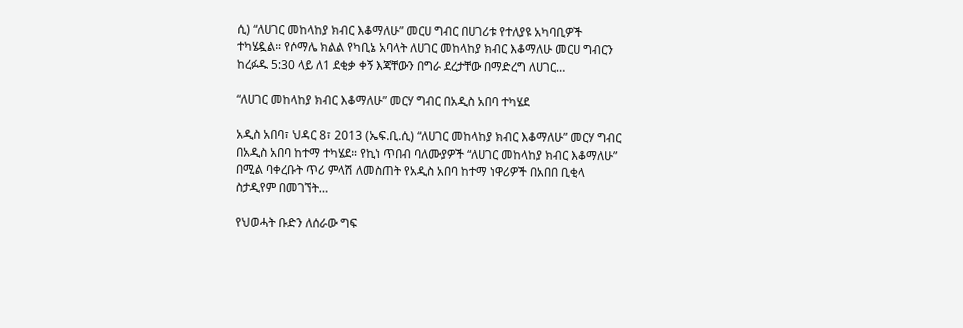ሲ) “ለሀገር መከላከያ ክብር እቆማለሁ” መርሀ ግብር በሀገሪቱ የተለያዩ አካባቢዎች ተካሄዷል። የሶማሌ ክልል የካቢኔ አባላት ለሀገር መከላከያ ክብር እቆማለሁ መርሀ ግብርን ከረፉዱ 5:30 ላይ ለ1 ደቂቃ ቀኝ እጃቸውን በግራ ደረታቸው በማድረግ ለሀገር…

“ለሀገር መከላከያ ክብር እቆማለሁ” መርሃ ግብር በአዲስ አበባ ተካሄደ

አዲስ አበባ፣ ህዳር 8፣ 2013 (ኤፍ.ቢ.ሲ) “ለሀገር መከላከያ ክብር እቆማለሁ” መርሃ ግብር በአዲስ አበባ ከተማ ተካሄደ። የኪነ ጥበብ ባለሙያዎች “ለሀገር መከላከያ ክብር እቆማለሁ” በሚል ባቀረቡት ጥሪ ምላሽ ለመስጠት የአዲስ አበባ ከተማ ነዋሪዎች በአበበ ቢቂላ ስታዲየም በመገኘት…

የህወሓት ቡድን ለሰራው ግፍ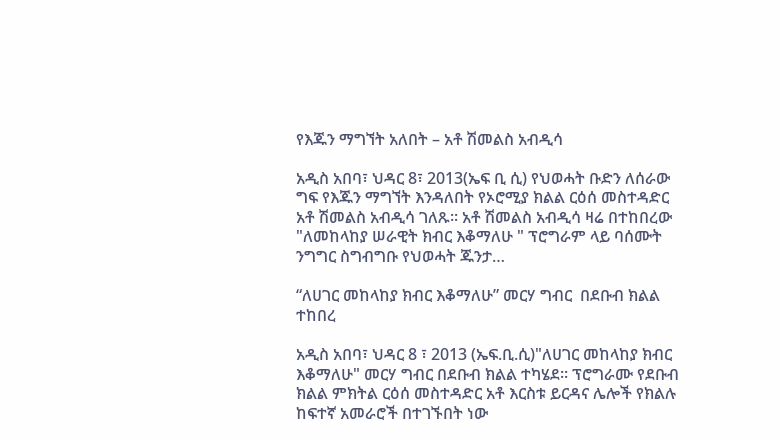የእጁን ማግኘት አለበት – አቶ ሽመልስ አብዲሳ

አዲስ አበባ፣ ህዳር 8፣ 2013(ኤፍ ቢ ሲ) የህወሓት ቡድን ለሰራው ግፍ የእጁን ማግኘት እንዳለበት የኦሮሚያ ክልል ርዕሰ መስተዳድር አቶ ሽመልስ አብዲሳ ገለጹ፡፡ አቶ ሽመልስ አብዲሳ ዛሬ በተከበረው "ለመከላከያ ሠራዊት ክብር እቆማለሁ " ፕሮግራም ላይ ባሰሙት ንግግር ስግብግቡ የህወሓት ጁንታ…

“ለሀገር መከላከያ ክብር እቆማለሁ” መርሃ ግብር  በደቡብ ክልል ተከበረ

አዲስ አበባ፣ ህዳር 8 ፣ 2013 (ኤፍ.ቢ.ሲ)"ለሀገር መከላከያ ክብር እቆማለሁ" መርሃ ግብር በደቡብ ክልል ተካሄደ፡፡ ፕሮግራሙ የደቡብ ክልል ምክትል ርዕሰ መስተዳድር አቶ እርስቱ ይርዳና ሌሎች የክልሉ ከፍተኛ አመራሮች በተገኙበት ነው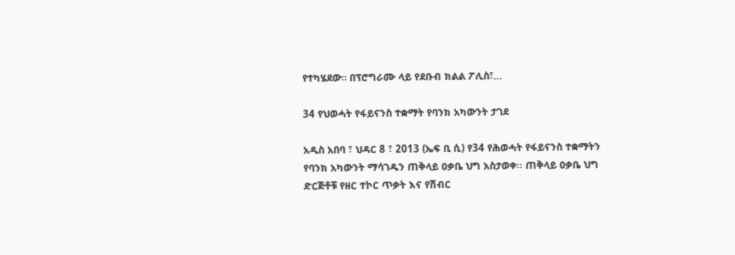የተካሄደው። በፕሮግራሙ ላይ የደቡብ ክልል ፖሊስ፣…

34 የህወሓት የፋይናንስ ተቋማት የባንክ አካውንት ታገደ

አዲስ አበባ ፣ ህዳር 8 ፣ 2013 (ኤፍ ቢ ሲ) የ34 የሕወሓት የፋይናንስ ተቋማትን የባንክ አካውንት ማሳገዱን ጠቅላይ ዐቃቤ ህግ አስታወቀ፡፡ ጠቅላይ ዐቃቤ ህግ ድርጅቶቹ የዘር ተኮር ጥቃት እና የሽብር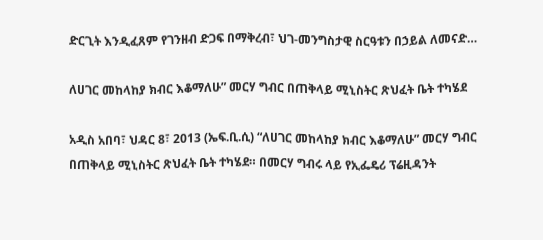ድርጊት እንዲፈጸም የገንዘብ ድጋፍ በማቅረብ፣ ህገ-መንግስታዊ ስርዓቱን በኃይል ለመናድ…

ለሀገር መከላከያ ክብር እቆማለሁ” መርሃ ግብር በጠቅላይ ሚኒስትር ጽህፈት ቤት ተካሄደ

አዲስ አበባ፣ ህዳር 8፣ 2013 (ኤፍ.ቢ.ሲ) “ለሀገር መከላከያ ክብር እቆማለሁ” መርሃ ግብር በጠቅላይ ሚኒስትር ጽህፈት ቤት ተካሄደ። በመርሃ ግብሩ ላይ የኢፌዴሪ ፕሬዚዳንት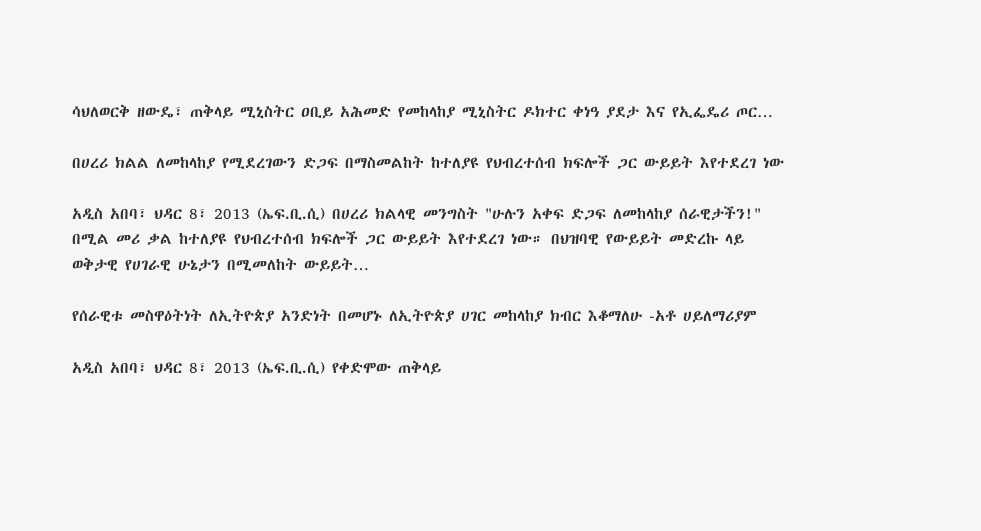ሳህለወርቅ ዘውዴ፣ ጠቅላይ ሚኒስትር ዐቢይ አሕመድ የመከላከያ ሚኒስትር ዶክተር ቀነዓ ያደታ እና የኢፌዴሪ ጦር…

በሀረሪ ክልል ለመከላከያ የሚደረገውን ድጋፍ በማስመልከት ከተለያዩ የህብረተሰብ ክፍሎች ጋር ውይይት እየተደረገ ነው

አዲስ አበባ፣ ህዳር 8፣ 2013 (ኤፍ.ቢ.ሲ) በሀረሪ ክልላዊ መንግስት "ሁሉን አቀፍ ድጋፍ ለመከላከያ ሰራዊታችን!" በሚል መሪ ቃል ከተለያዩ የህብረተሰብ ክፍሎች ጋር ውይይት እየተደረገ ነው። በህዝባዊ የውይይት መድረኩ ላይ ወቅታዊ የሀገራዊ ሁኔታን በሚመለከት ውይይት…

የሰራዊቱ መስዋዕትነት ለኢትዮጵያ አንድነት በመሆኑ ለኢትዮጵያ ሀገር መከላከያ ክብር እቆማለሁ -አቶ ሀይለማሪያም

አዲስ አበባ፣ ህዳር 8፣ 2013 (ኤፍ.ቢ.ሲ) የቀድሞው ጠቅላይ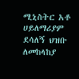ሚኒስትር አቶ ሀይለማሪያም ደሳለኝ ህዝቡ ለመከላከያ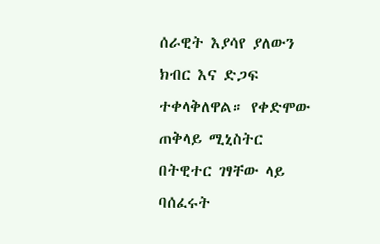ሰራዊት እያሳየ ያለውን ክብር እና ድጋፍ ተቀላቅለዋል። የቀድሞው ጠቅላይ ሚኒስትር በትዊተር ገፃቸው ላይ ባሰፈሩት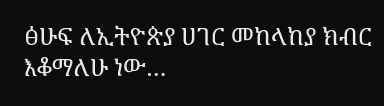ፅሁፍ ለኢትዮጵያ ሀገር መከላከያ ክብር እቆማለሁ ነው…